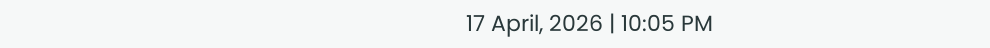17 April, 2026 | 10:05 PM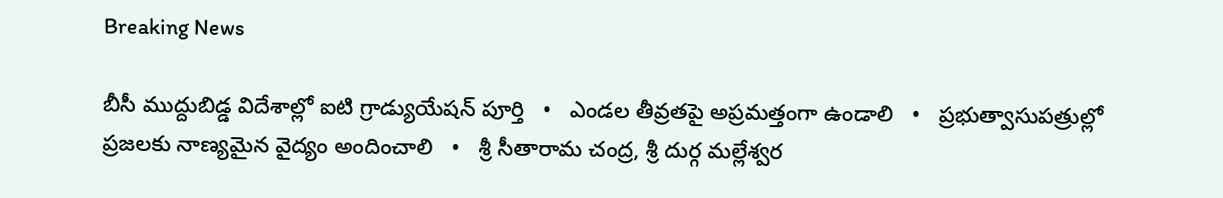Breaking News

బీసీ ముద్దుబిడ్డ విదేశాల్లో ఐటి గ్రాడ్యుయేషన్ పూర్తి   •   ఎండల తీవ్రతపై అప్రమత్తంగా ఉండాలి   •   ప్రభుత్వాసుపత్రుల్లో ప్రజలకు నాణ్యమైన వైద్యం అందించాలి   •   శ్రీ సీతారామ చంద్ర, శ్రీ దుర్గ మల్లేశ్వర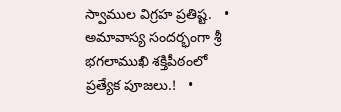స్వాముల విగ్రహ ప్రతిష్ట.   •   అమావాస్య సందర్భంగా శ్రీ భగలాముఖి శక్తిపీఠంలో ప్రత్యేక పూజలు.!   •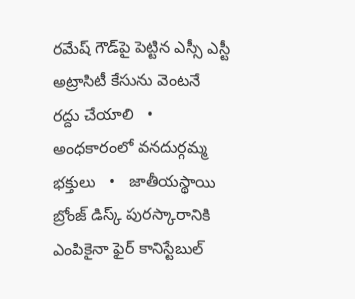రమేష్ గౌడ్‌పై పెట్టిన ఎస్సీ ఎస్టీ అట్రాసిటీ కేసును వెంటనే రద్దు చేయాలి   •   అంధకారంలో వనదుర్గమ్మ భక్తులు   •   జాతీయస్థాయి బ్రోంజ్ డిస్క్ పురస్కారానికి ఎంపికైనా ఫైర్ కానిస్టేబుల్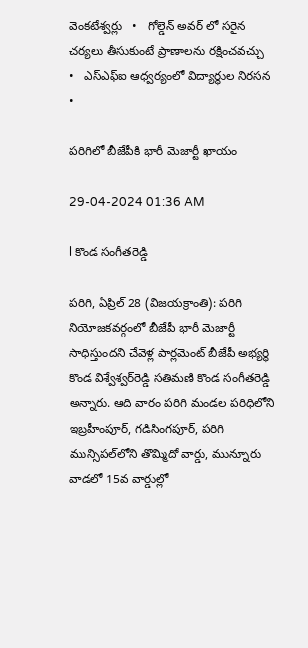వెంకటేశ్వర్లు   •   గోల్డెన్ అవర్ లో సరైన చర్యలు తీసుకుంటే ప్రాణాలను రక్షించవచ్చు   •   ఎస్ఎఫ్ఐ ఆధ్వర్యంలో విద్యార్థుల నిరసన   •

పరిగిలో బీజేపీకి భారీ మెజార్టీ ఖాయం

29-04-2024 01:36 AM

l కొండ సంగీతరెడ్డి

పరిగి, ఏప్రిల్ 28 (విజయక్రాంతి): పరిగి నియోజకవర్గంలో బీజేపీ భారీ మెజార్టీ సాధిస్తుందని చేవెళ్ల పార్లమెంట్ బీజేపీ అభ్యర్థి కొండ విశ్వేశ్వర్‌రెడ్డి సతిమణి కొండ సంగీతరెడ్డి అన్నారు. ఆది వారం పరిగి మండల పరిధిలోని ఇబ్రహీంపూర్, గడిసింగపూర్, పరిగి మున్సిపల్‌లోని తొమ్మిదో వార్డు, మున్నూరు వాడలో 15వ వార్డుల్లో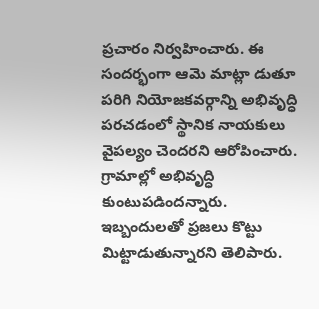ప్రచారం నిర్వహించారు. ఈ సందర్భంగా ఆమె మాట్లా డుతూ పరిగి నియోజకవర్గాన్ని అభివృద్ధి పరచడంలో స్థానిక నాయకులు వైపల్యం చెందరని ఆరోపించారు. గ్రామాల్లో అభివృద్ధి కుంటుపడిందన్నారు. ఇబ్బందులతో ప్రజలు కొట్టు మిట్టాడుతున్నారని తెలిపారు.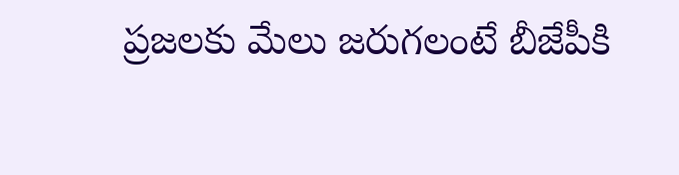ప్రజలకు మేలు జరుగలంటే బీజేపీకి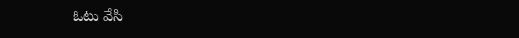ఓటు వేసి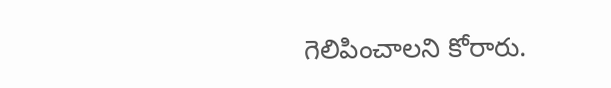గెలిపించాలని కోరారు.